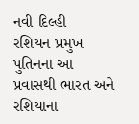નવી દિલ્હી
રશિયન પ્રમુખ પુતિનના આ પ્રવાસથી ભારત અને રશિયાના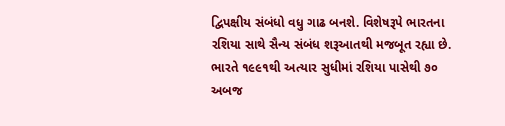દ્વિપક્ષીય સંબંધો વધુ ગાઢ બનશે. વિશેષરૂપે ભારતના રશિયા સાથે સૈન્ય સંબંધ શરૂઆતથી મજબૂત રહ્યા છે. ભારતે ૧૯૯૧થી અત્યાર સુધીમાં રશિયા પાસેથી ૭૦ અબજ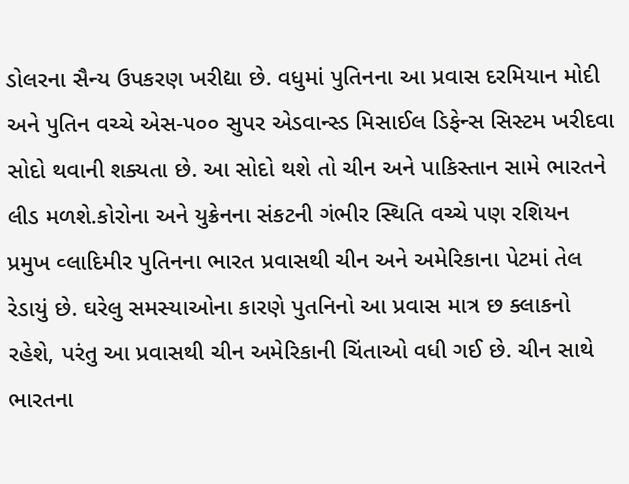ડોલરના સૈન્ય ઉપકરણ ખરીદ્યા છે. વધુમાં પુતિનના આ પ્રવાસ દરમિયાન મોદી અને પુતિન વચ્ચે એસ-૫૦૦ સુપર એડવાન્સ્ડ મિસાઈલ ડિફેન્સ સિસ્ટમ ખરીદવા સોદો થવાની શક્યતા છે. આ સોદો થશે તો ચીન અને પાકિસ્તાન સામે ભારતને લીડ મળશે.કોરોના અને યુક્રેનના સંકટની ગંભીર સ્થિતિ વચ્ચે પણ રશિયન પ્રમુખ વ્લાદિમીર પુતિનના ભારત પ્રવાસથી ચીન અને અમેરિકાના પેટમાં તેલ રેડાયું છે. ઘરેલુ સમસ્યાઓના કારણે પુતનિનો આ પ્રવાસ માત્ર છ ક્લાકનો રહેશે, પરંતુ આ પ્રવાસથી ચીન અમેરિકાની ચિંતાઓ વધી ગઈ છે. ચીન સાથે ભારતના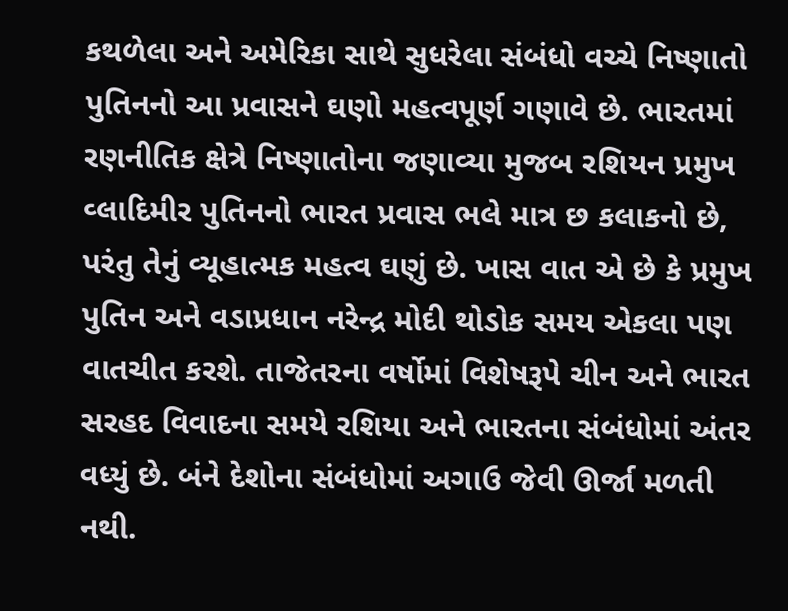કથળેલા અને અમેરિકા સાથે સુધરેલા સંબંધો વચ્ચે નિષ્ણાતો પુતિનનો આ પ્રવાસને ઘણો મહત્વપૂર્ણ ગણાવે છે. ભારતમાં રણનીતિક ક્ષેત્રે નિષ્ણાતોના જણાવ્યા મુજબ રશિયન પ્રમુખ વ્લાદિમીર પુતિનનો ભારત પ્રવાસ ભલે માત્ર છ કલાકનો છે, પરંતુ તેનું વ્યૂહાત્મક મહત્વ ઘણું છે. ખાસ વાત એ છે કે પ્રમુખ પુતિન અને વડાપ્રધાન નરેન્દ્ર મોદી થોડોક સમય એકલા પણ વાતચીત કરશે. તાજેતરના વર્ષોમાં વિશેષરૂપે ચીન અને ભારત સરહદ વિવાદના સમયે રશિયા અને ભારતના સંબંધોમાં અંતર વધ્યું છે. બંને દેશોના સંબંધોમાં અગાઉ જેવી ઊર્જા મળતી નથી.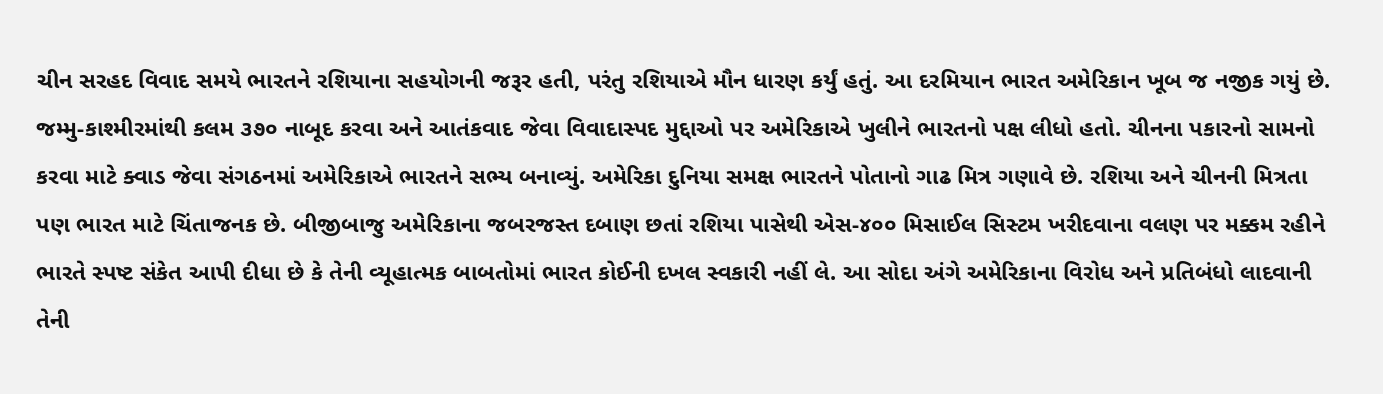ચીન સરહદ વિવાદ સમયે ભારતને રશિયાના સહયોગની જરૂર હતી, પરંતુ રશિયાએ મૌન ધારણ કર્યું હતું. આ દરમિયાન ભારત અમેરિકાન ખૂબ જ નજીક ગયું છે. જમ્મુ-કાશ્મીરમાંથી કલમ ૩૭૦ નાબૂદ કરવા અને આતંકવાદ જેવા વિવાદાસ્પદ મુદ્દાઓ પર અમેરિકાએ ખુલીને ભારતનો પક્ષ લીધો હતો. ચીનના પકારનો સામનો કરવા માટે ક્વાડ જેવા સંગઠનમાં અમેરિકાએ ભારતને સભ્ય બનાવ્યું. અમેરિકા દુનિયા સમક્ષ ભારતને પોતાનો ગાઢ મિત્ર ગણાવે છે. રશિયા અને ચીનની મિત્રતા પણ ભારત માટે ચિંતાજનક છે. બીજીબાજુ અમેરિકાના જબરજસ્ત દબાણ છતાં રશિયા પાસેથી એસ-૪૦૦ મિસાઈલ સિસ્ટમ ખરીદવાના વલણ પર મક્કમ રહીને ભારતે સ્પષ્ટ સંકેત આપી દીધા છે કે તેની વ્યૂહાત્મક બાબતોમાં ભારત કોઈની દખલ સ્વકારી નહીં લે. આ સોદા અંગે અમેરિકાના વિરોધ અને પ્રતિબંધો લાદવાની તેની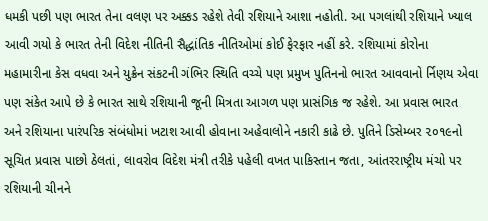ધમકી પછી પણ ભારત તેના વલણ પર અક્કડ રહેશે તેવી રશિયાને આશા નહોતી. આ પગલાંથી રશિયાને ખ્યાલ આવી ગયો કે ભારત તેની વિદેશ નીતિની સૈદ્ધાંતિક નીતિઓમાં કોઈ ફેરફાર નહીં કરે. રશિયામાં કોરોના મહામારીના કેસ વધવા અને યુક્રેન સંકટની ગંભિર સ્થિતિ વચ્ચે પણ પ્રમુખ પુતિનનો ભારત આવવાનો ર્નિણય એવા પણ સંકેત આપે છે કે ભારત સાથે રશિયાની જૂની મિત્રતા આગળ પણ પ્રાસંગિક જ રહેશે. આ પ્રવાસ ભારત અને રશિયાના પારંપરિક સંબંધોમાં ખટાશ આવી હોવાના અહેવાલોને નકારી કાઢે છે. પુતિને ડિસેમ્બર ૨૦૧૯નો સૂચિત પ્રવાસ પાછો ઠેલતાં, લાવરોવ વિદેશ મંત્રી તરીકે પહેલી વખત પાકિસ્તાન જતા, આંતરરાષ્ટ્રીય મંચો પર રશિયાની ચીનને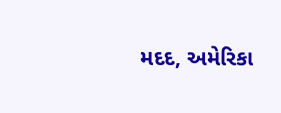મદદ, અમેરિકા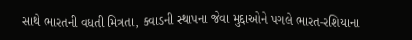સાથે ભારતની વધતી મિત્રતા, ક્વાડની સ્થાપના જેવા મુદ્દાઓને પગલે ભારત-રશિયાના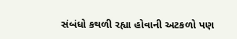સંબંધો કથળી રહ્યા હોવાની અટકળો પણ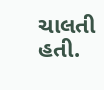ચાલતી હતી.